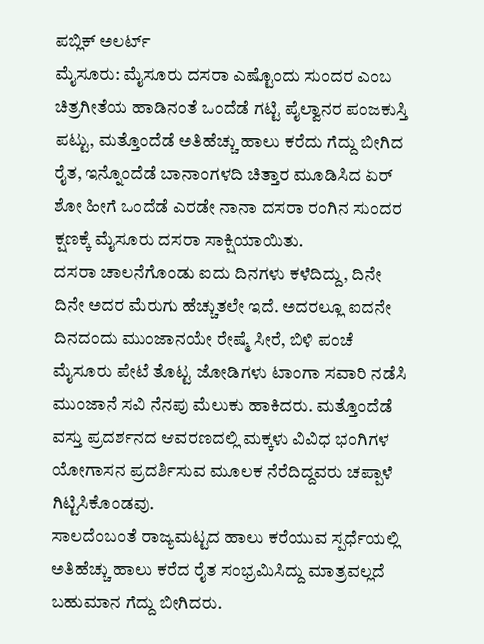ಪಬ್ಲಿಕ್ ಅಲರ್ಟ್
ಮೈಸೂರು: ಮೈಸೂರು ದಸರಾ ಎಷ್ಟೊಂದು ಸುಂದರ ಎಂಬ ಚಿತ್ರಗೀತೆಯ ಹಾಡಿನಂತೆ ಒಂದೆಡೆ ಗಟ್ಟಿ ಪೈಲ್ವಾನರ ಪಂಜಕುಸ್ತಿ ಪಟ್ಟು, ಮತ್ತೊಂದೆಡೆ ಅತಿಹೆಚ್ಚು ಹಾಲು ಕರೆದು ಗೆದ್ದು ಬೀಗಿದ ರೈತ, ಇನ್ನೊಂದೆಡೆ ಬಾನಾಂಗಳದಿ ಚಿತ್ತಾರ ಮೂಡಿಸಿದ ಏರ್ ಶೋ ಹೀಗೆ ಒಂದೆಡೆ ಎರಡೇ ನಾನಾ ದಸರಾ ರಂಗಿನ ಸುಂದರ ಕ್ಷಣಕ್ಕೆ ಮೈಸೂರು ದಸರಾ ಸಾಕ್ಷಿಯಾಯಿತು.
ದಸರಾ ಚಾಲನೆಗೊಂಡು ಐದು ದಿನಗಳು ಕಳೆದಿದ್ದು, ದಿನೇ ದಿನೇ ಅದರ ಮೆರುಗು ಹೆಚ್ಚುತಲೇ ಇದೆ. ಅದರಲ್ಲೂ ಐದನೇ ದಿನದಂದು ಮುಂಜಾನಯೇ ರೇಷ್ಮೆ ಸೀರೆ, ಬಿಳಿ ಪಂಚೆ ಮೈಸೂರು ಪೇಟೆ ತೊಟ್ಟ ಜೋಡಿಗಳು ಟಾಂಗಾ ಸವಾರಿ ನಡೆಸಿ ಮುಂಜಾನೆ ಸವಿ ನೆನಪು ಮೆಲುಕು ಹಾಕಿದರು. ಮತ್ತೊಂದೆಡೆ ವಸ್ತು ಪ್ರದರ್ಶನದ ಆವರಣದಲ್ಲಿ ಮಕ್ಕಳು ವಿವಿಧ ಭಂಗಿಗಳ ಯೋಗಾಸನ ಪ್ರದರ್ಶಿಸುವ ಮೂಲಕ ನೆರೆದಿದ್ದವರು ಚಪ್ಪಾಳೆ ಗಿಟ್ಟಿಸಿಕೊಂಡವು.
ಸಾಲದೆಂಬಂತೆ ರಾಜ್ಯಮಟ್ಟದ ಹಾಲು ಕರೆಯುವ ಸ್ಪರ್ಧೆಯಲ್ಲಿ ಅತಿಹೆಚ್ಚು ಹಾಲು ಕರೆದ ರೈತ ಸಂಭ್ರಮಿಸಿದ್ದು ಮಾತ್ರವಲ್ಲದೆ ಬಹುಮಾನ ಗೆದ್ದು ಬೀಗಿದರು.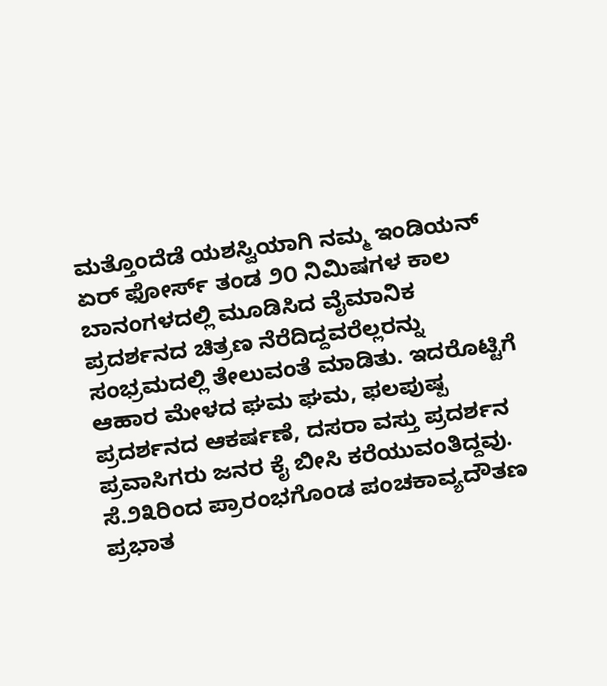ಮತ್ತೊಂದೆಡೆ ಯಶಸ್ವಿಯಾಗಿ ನಮ್ಮ ಇಂಡಿಯನ್ ಏರ್ ಫೋರ್ಸ್ ತಂಡ ೨೦ ನಿಮಿಷಗಳ ಕಾಲ ಬಾನಂಗಳದಲ್ಲಿ ಮೂಡಿಸಿದ ವೈಮಾನಿಕ ಪ್ರದರ್ಶನದ ಚಿತ್ರಣ ನೆರೆದಿದ್ದವರೆಲ್ಲರನ್ನು ಸಂಭ್ರಮದಲ್ಲಿ ತೇಲುವಂತೆ ಮಾಡಿತು. ಇದರೊಟ್ಟಿಗೆ ಆಹಾರ ಮೇಳದ ಘಮ ಘಮ, ಫಲಪುಷ್ಪ ಪ್ರದರ್ಶನದ ಆಕರ್ಷಣೆ, ದಸರಾ ವಸ್ತು ಪ್ರದರ್ಶನ ಪ್ರವಾಸಿಗರು ಜನರ ಕೈ ಬೀಸಿ ಕರೆಯುವಂತಿದ್ದವು.
ಸೆ.೨೩ರಿಂದ ಪ್ರಾರಂಭಗೊಂಡ ಪಂಚಕಾವ್ಯದೌತಣ ಪ್ರಭಾತ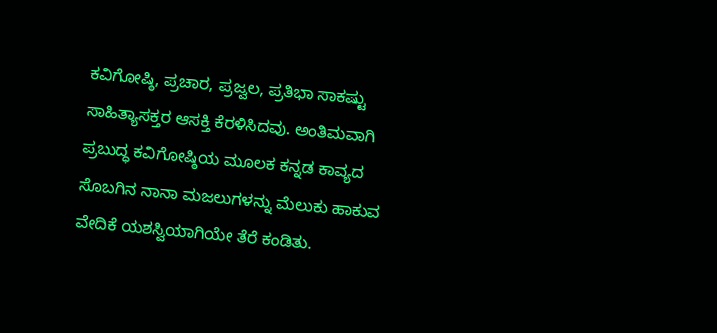ಕವಿಗೋಷ್ಠಿ, ಪ್ರಚಾರ, ಪ್ರಜ್ವಲ, ಪ್ರತಿಭಾ ಸಾಕಷ್ಟು ಸಾಹಿತ್ಯಾಸಕ್ತರ ಆಸಕ್ತಿ ಕೆರಳಿಸಿದವು. ಅಂತಿಮವಾಗಿ ಪ್ರಬುದ್ಧ ಕವಿಗೋಷ್ಠಿಯ ಮೂಲಕ ಕನ್ನಡ ಕಾವ್ಯದ ಸೊಬಗಿನ ನಾನಾ ಮಜಲುಗಳನ್ನು ಮೆಲುಕು ಹಾಕುವ ವೇದಿಕೆ ಯಶಸ್ವಿಯಾಗಿಯೇ ತೆರೆ ಕಂಡಿತು.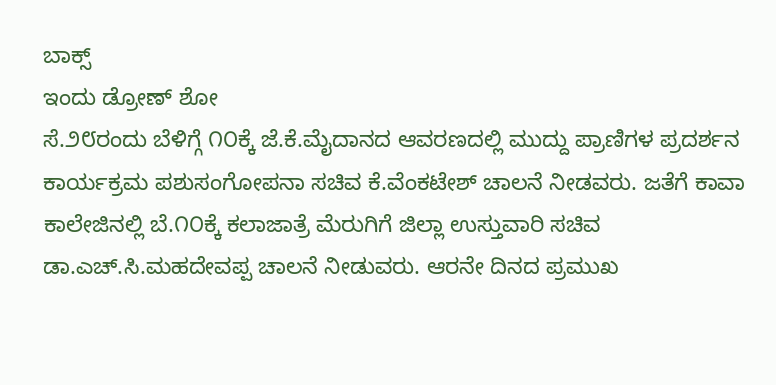ಬಾಕ್ಸ್
ಇಂದು ಡ್ರೋಣ್ ಶೋ
ಸೆ.೨೮ರಂದು ಬೆಳಿಗ್ಗೆ ೧೦ಕ್ಕೆ ಜೆ.ಕೆ.ಮೈದಾನದ ಆವರಣದಲ್ಲಿ ಮುದ್ದು ಪ್ರಾಣಿಗಳ ಪ್ರದರ್ಶನ ಕಾರ್ಯಕ್ರಮ ಪಶುಸಂಗೋಪನಾ ಸಚಿವ ಕೆ.ವೆಂಕಟೇಶ್ ಚಾಲನೆ ನೀಡವರು. ಜತೆಗೆ ಕಾವಾ ಕಾಲೇಜಿನಲ್ಲಿ ಬೆ.೧೦ಕ್ಕೆ ಕಲಾಜಾತ್ರೆ ಮೆರುಗಿಗೆ ಜಿಲ್ಲಾ ಉಸ್ತುವಾರಿ ಸಚಿವ ಡಾ.ಎಚ್.ಸಿ.ಮಹದೇವಪ್ಪ ಚಾಲನೆ ನೀಡುವರು. ಆರನೇ ದಿನದ ಪ್ರಮುಖ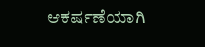ಆಕರ್ಷಣೆಯಾಗಿ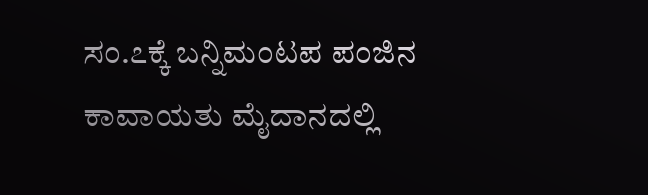ಸಂ.೭ಕ್ಕೆ ಬನ್ನಿಮಂಟಪ ಪಂಜಿನ ಕಾವಾಯತು ಮೈದಾನದಲ್ಲಿ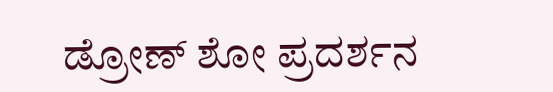ಡ್ರೋಣ್ ಶೋ ಪ್ರದರ್ಶನ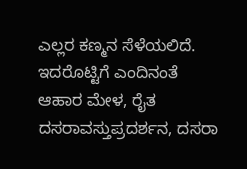ಎಲ್ಲರ ಕಣ್ಮನ ಸೆಳೆಯಲಿದೆ. ಇದರೊಟ್ಟಿಗೆ ಎಂದಿನಂತೆ ಆಹಾರ ಮೇಳ, ರೈತ ದಸರಾವಸ್ತುಪ್ರದರ್ಶನ, ದಸರಾ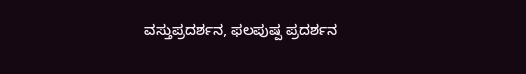ವಸ್ತುಪ್ರದರ್ಶನ, ಫಲಪುಷ್ಪ ಪ್ರದರ್ಶನ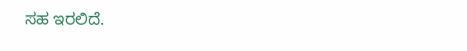ಸಹ ಇರಲಿದೆ.